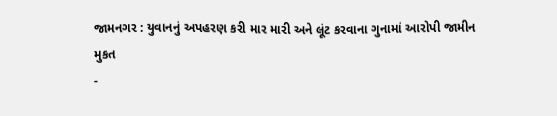જામનગર : યુવાનનું અપહરણ કરી માર મારી અને લૂંટ કરવાના ગુનામાં આરોપી જામીન મુકત
-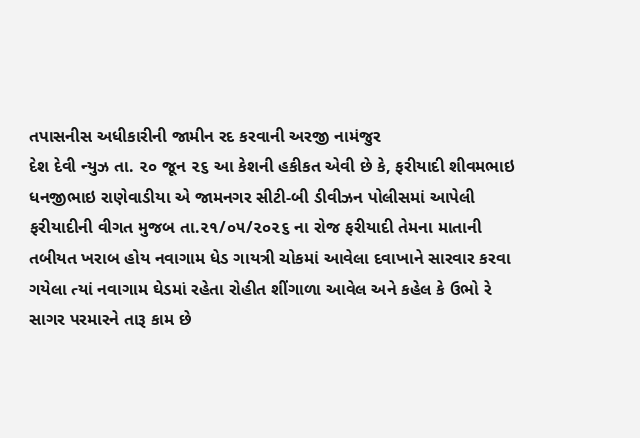તપાસનીસ અધીકારીની જામીન રદ કરવાની અરજી નામંજુર
દેશ દેવી ન્યુઝ તા. ૨૦ જૂન ૨૬ આ કેશની હકીકત એવી છે કે, ફરીયાદી શીવમભાઇ ધનજીભાઇ રાણેવાડીયા એ જામનગર સીટી-બી ડીવીઝન પોલીસમાં આપેલી ફરીયાદીની વીગત મુજબ તા.૨૧/૦૫/૨૦૨૬ ના રોજ ફરીયાદી તેમના માતાની તબીયત ખરાબ હોય નવાગામ ધેડ ગાયત્રી ચોકમાં આવેલા દવાખાને સારવાર કરવા ગયેલા ત્યાં નવાગામ ઘેડમાં રહેતા રોહીત શીંગાળા આવેલ અને કહેલ કે ઉભો રે સાગર પરમારને તારૂ કામ છે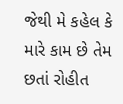જેથી મે કહેલ કે મારે કામ છે તેમ છતાં રોહીત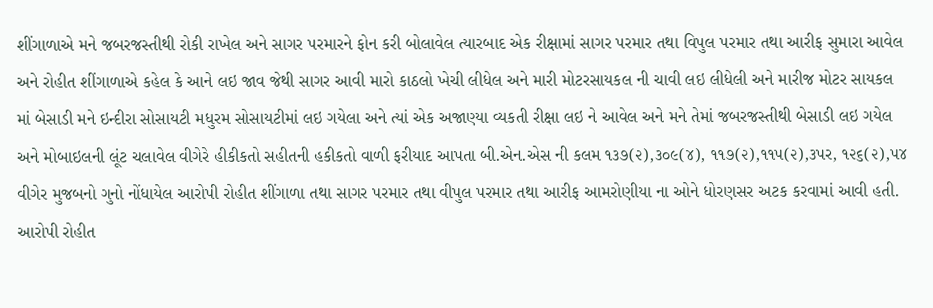શીંગાળાએ મને જબરજસ્તીથી રોકી રાખેલ અને સાગર પરમારને ફોન કરી બોલાવેલ ત્યારબાદ એક રીક્ષામાં સાગર પરમાર તથા વિપુલ પરમાર તથા આરીફ સુમારા આવેલ અને રોહીત શીંગાળાએ કહેલ કે આને લઇ જાવ જેથી સાગર આવી મારો કાઠલો ખેચી લીધેલ અને મારી મોટરસાયકલ ની ચાવી લઇ લીધેલી અને મારીજ મોટર સાયકલ માં બેસાડી મને ઇન્દીરા સોસાયટી મધુરમ સોસાયટીમાં લઇ ગયેલા અને ત્યાં એક અજાણ્યા વ્યકતી રીક્ષા લઇ ને આવેલ અને મને તેમાં જબરજસ્તીથી બેસાડી લઇ ગયેલ અને મોબાઇલની લૂંટ ચલાવેલ વીગેરે હીકીકતો સહીતની હકીકતો વાળી ફરીયાદ આપતા બી.એન.એસ ની કલમ ૧૩૭(૨),૩૦૯(૪), ૧૧૭(૨),૧૧૫(૨),૩પર, ૧૨૬(૨),૫૪ વીગેર મુજબનો ગુનો નોંધાયેલ આરોપી રોહીત શીંગાળા તથા સાગર પરમાર તથા વીપુલ પરમાર તથા આરીફ આમરોણીયા ના ઓને ધોરણસર અટક કરવામાં આવી હતી.
આરોપી રોહીત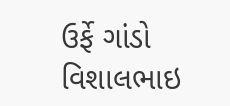ઉર્ફે ગાંડો વિશાલભાઇ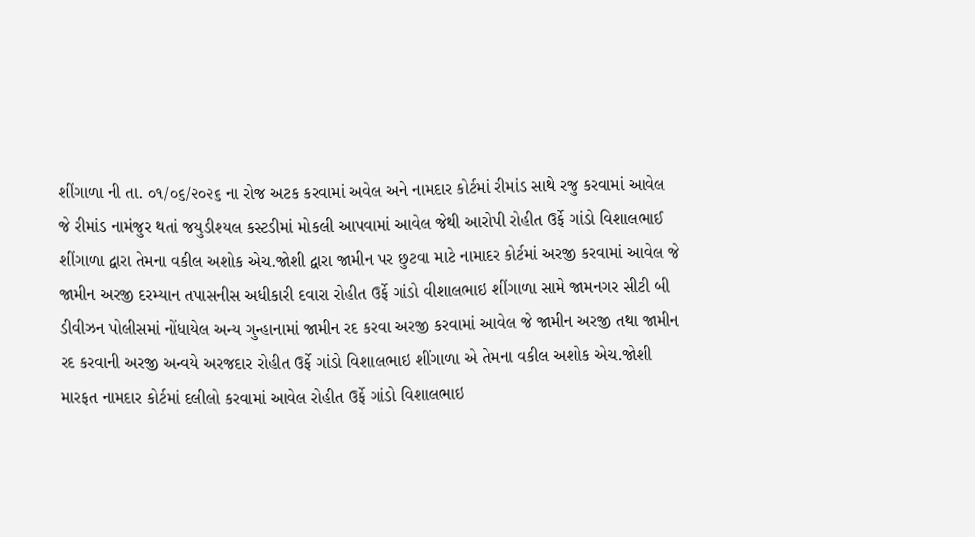શીંગાળા ની તા. ૦૧/૦૬/૨૦૨૬ ના રોજ અટક કરવામાં અવેલ અને નામદાર કોર્ટમાં રીમાંડ સાથે રજુ કરવામાં આવેલ જે રીમાંડ નામંજુર થતાં જયુડીશ્યલ કસ્ટડીમાં મોકલી આપવામાં આવેલ જેથી આરોપી રોહીત ઉર્ફે ગાંડો વિશાલભાઈ શીંગાળા દ્વારા તેમના વકીલ અશોક એચ.જોશી દ્વારા જામીન પર છુટવા માટે નામાદર કોર્ટમાં અરજી કરવામાં આવેલ જે જામીન અરજી દરમ્યાન તપાસનીસ અધીકારી દવારા રોહીત ઉર્ફે ગાંડો વીશાલભાઇ શીંગાળા સામે જામનગર સીટી બી ડીવીઝન પોલીસમાં નોંધાયેલ અન્ય ગુન્હાનામાં જામીન રદ કરવા અરજી કરવામાં આવેલ જે જામીન અરજી તથા જામીન રદ કરવાની અરજી અન્વયે અરજદાર રોહીત ઉર્ફે ગાંડો વિશાલભાઇ શીંગાળા એ તેમના વકીલ અશોક એચ.જોશી મારફત નામદાર કોર્ટમાં દલીલો કરવામાં આવેલ રોહીત ઉર્ફે ગાંડો વિશાલભાઇ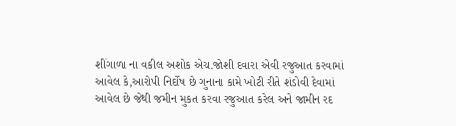શીંગાળા ના વકીલ અશોક એચ.જોશી દવારા એવી રજુઆત કરવામાં આવેલ કે,આરોપી નિર્દોષ છે ગુનાના કામે ખોટી રીતે શંડોવી દેવામાં આવેલ છે જેથી જમીન મુકત કરવા રજુઆત કરેલ અને જામીન રદ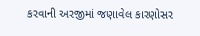કરવાની અરજીમાં જણાવેલ કારણોસર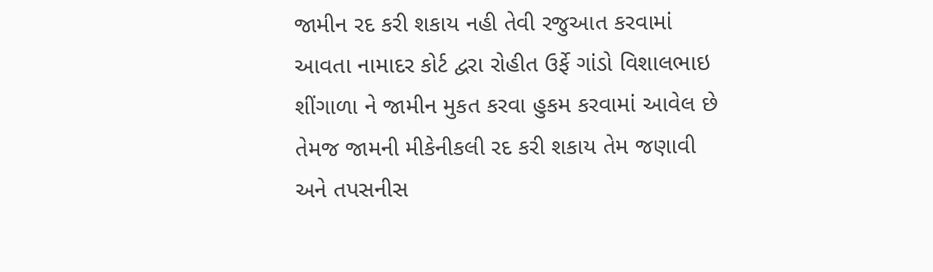જામીન રદ કરી શકાય નહી તેવી રજુઆત કરવામાં આવતા નામાદર કોર્ટ દ્વરા રોહીત ઉર્ફે ગાંડો વિશાલભાઇ શીંગાળા ને જામીન મુકત કરવા હુકમ કરવામાં આવેલ છે
તેમજ જામની મીકેનીકલી રદ કરી શકાય તેમ જણાવી અને તપસનીસ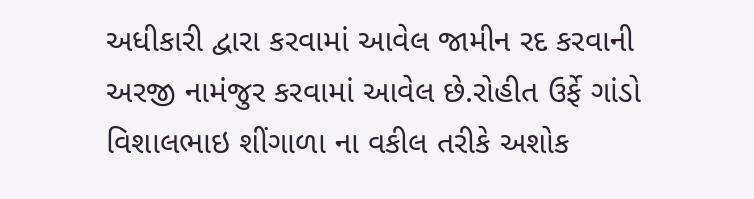અધીકારી દ્વારા કરવામાં આવેલ જામીન રદ કરવાની અરજી નામંજુર કરવામાં આવેલ છે.રોહીત ઉર્ફે ગાંડો વિશાલભાઇ શીંગાળા ના વકીલ તરીકે અશોક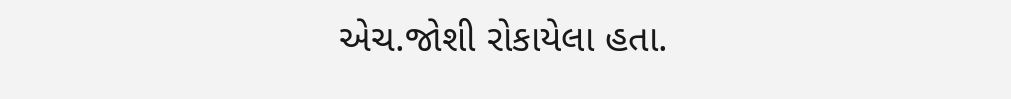એચ.જોશી રોકાયેલા હતા.